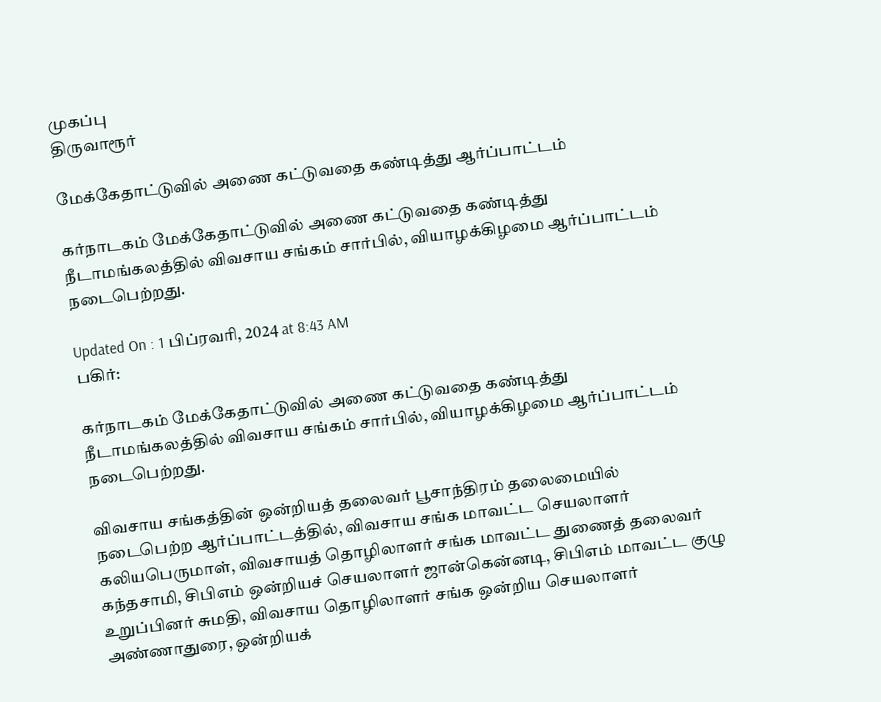முகப்பு
திருவாரூர்

மேக்கேதாட்டுவில் அணை கட்டுவதை கண்டித்து ஆர்ப்பாட்டம்

கர்நாடகம் மேக்கேதாட்டுவில் அணை கட்டுவதை கண்டித்து நீடாமங்கலத்தில் விவசாய சங்கம் சார்பில், வியாழக்கிழமை ஆர்ப்பாட்டம் நடைபெற்றது.

Updated On : 1 பிப்ரவரி, 2024 at 8:43 AM
பகிர்:

கர்நாடகம் மேக்கேதாட்டுவில் அணை கட்டுவதை கண்டித்து நீடாமங்கலத்தில் விவசாய சங்கம் சார்பில், வியாழக்கிழமை ஆர்ப்பாட்டம் நடைபெற்றது.

விவசாய சங்கத்தின் ஒன்றியத் தலைவர் பூசாந்திரம் தலைமையில் நடைபெற்ற ஆர்ப்பாட்டத்தில், விவசாய சங்க மாவட்ட செயலாளர் கலியபெருமாள், விவசாயத் தொழிலாளர் சங்க மாவட்ட துணைத் தலைவர் கந்தசாமி, சிபிஎம் ஒன்றியச் செயலாளர் ஜான்கென்னடி, சிபிஎம் மாவட்ட குழு உறுப்பினர் சுமதி, விவசாய தொழிலாளர் சங்க ஒன்றிய செயலாளர் அண்ணாதுரை, ஒன்றியக்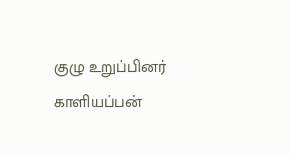குழு உறுப்பினர் காளியப்பன்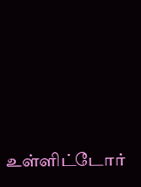உள்ளிட்டோர்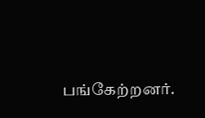பங்கேற்றனர்.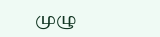முழு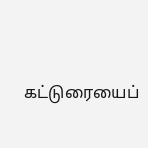கட்டுரையைப்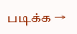படிக்க →